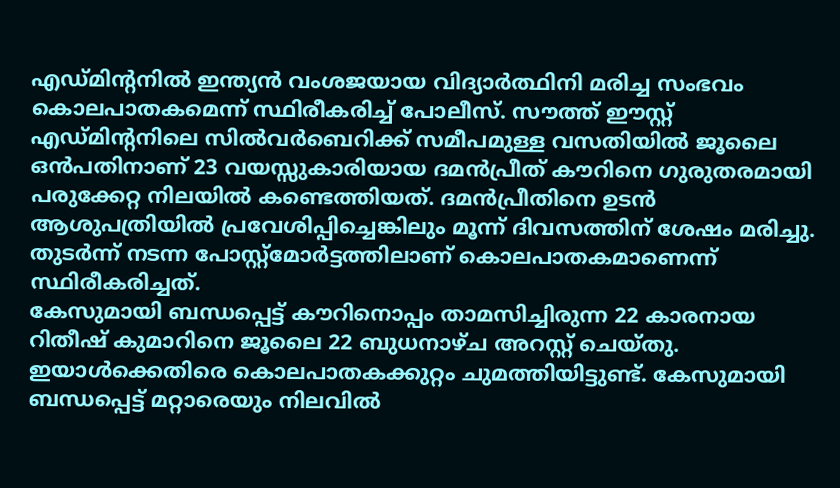എഡ്മിന്റനിൽ ഇന്ത്യൻ വംശജയായ വിദ്യാർത്ഥിനി മരിച്ച സംഭവം കൊലപാതകമെന്ന് സ്ഥിരീകരിച്ച് പോലീസ്. സൗത്ത് ഈസ്റ്റ് എഡ്മിന്റനിലെ സിൽവർബെറിക്ക് സമീപമുള്ള വസതിയിൽ ജൂലൈ ഒൻപതിനാണ് 23 വയസ്സുകാരിയായ ദമൻപ്രീത് കൗറിനെ ഗുരുതരമായി പരുക്കേറ്റ നിലയിൽ കണ്ടെത്തിയത്. ദമൻപ്രീതിനെ ഉടൻ ആശുപത്രിയിൽ പ്രവേശിപ്പിച്ചെങ്കിലും മൂന്ന് ദിവസത്തിന് ശേഷം മരിച്ചു. തുടർന്ന് നടന്ന പോസ്റ്റ്മോർട്ടത്തിലാണ് കൊലപാതകമാണെന്ന് സ്ഥിരീകരിച്ചത്.
കേസുമായി ബന്ധപ്പെട്ട് കൗറിനൊപ്പം താമസിച്ചിരുന്ന 22 കാരനായ റിതീഷ് കുമാറിനെ ജൂലൈ 22 ബുധനാഴ്ച അറസ്റ്റ് ചെയ്തു. ഇയാൾക്കെതിരെ കൊലപാതകക്കുറ്റം ചുമത്തിയിട്ടുണ്ട്. കേസുമായി ബന്ധപ്പെട്ട് മറ്റാരെയും നിലവിൽ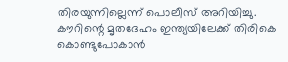തിരയുന്നില്ലെന്ന് പൊലീസ് അറിയിച്ചു. കൗറിന്റെ മൃതദേഹം ഇന്ത്യയിലേക്ക് തിരികെ കൊണ്ടുപോകാൻ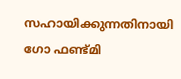സഹായിക്കുന്നതിനായി ഗോ ഫണ്ട്മി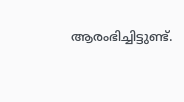ആരംഭിച്ചിട്ടുണ്ട്.